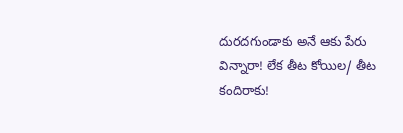దురదగుండాకు అనే ఆకు పేరు విన్నారా! లేక తీట కోయిల/ తీట కందిరాకు!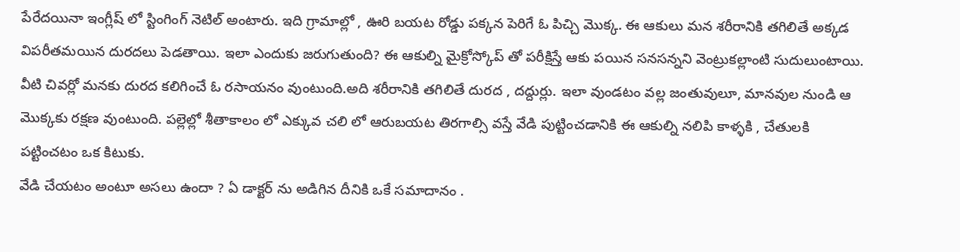పేరేదయినా ఇంగ్లీష్ లో స్టింగింగ్ నెటిల్ అంటారు. ఇది గ్రామాల్లో , ఊరి బయట రోడ్డు పక్కన పెరిగే ఓ పిచ్చి మొక్క. ఈ ఆకులు మన శరీరానికి తగిలితే అక్కడ విపరీతమయిన దురదలు పెడతాయి. ఇలా ఎందుకు జరుగుతుంది? ఈ ఆకుల్ని మైక్రోస్కోప్ తో పరీక్షిస్తే ఆకు పయిన సనసన్నని వెంట్రుకల్లాంటి సుదులుంటాయి. వీటి చివర్లో మనకు దురద కలిగించే ఓ రసాయనం వుంటుంది.అది శరీరానికి తగిలితే దురద , దద్దుర్లు. ఇలా వుండటం వల్ల జంతువులూ, మానవుల నుండి ఆ మొక్కకు రక్షణ వుంటుంది. పల్లెల్లో శీతాకాలం లో ఎక్కువ చలి లో ఆరుబయట తిరగాల్సి వస్తే వేడి పుట్టించడానికి ఈ ఆకుల్ని నలిపి కాళ్ళకి , చేతులకి పట్టించటం ఒక కిటుకు.
వేడి చేయటం అంటూ అసలు ఉందా ? ఏ డాక్టర్ ను అడిగిన దీనికి ఒకే సమాదానం .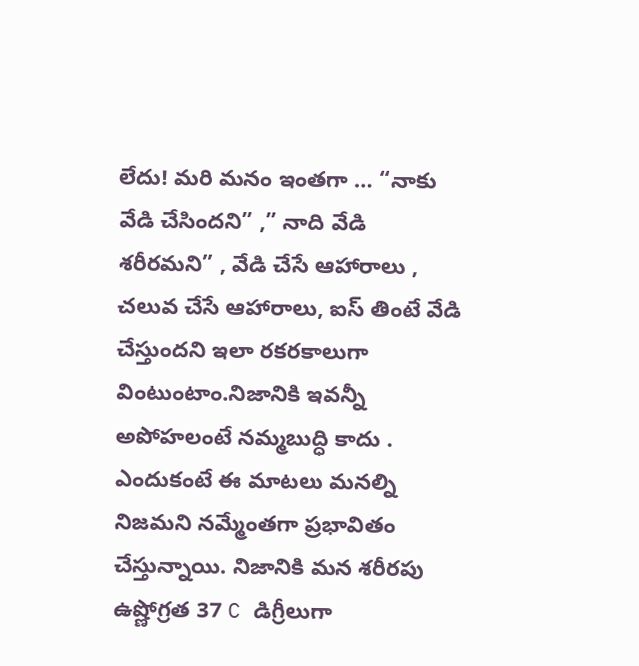లేదు! మరి మనం ఇంతగా … “నాకు వేడి చేసిందని” ,” నాది వేడి శరీరమని” , వేడి చేసే ఆహారాలు , చలువ చేసే ఆహారాలు, ఐస్ తింటే వేడి చేస్తుందని ఇలా రకరకాలుగా వింటుంటాం.నిజానికి ఇవన్నీ అపోహలంటే నమ్మబుద్ధి కాదు . ఎందుకంటే ఈ మాటలు మనల్ని నిజమని నమ్మేంతగా ప్రభావితం చేస్తున్నాయి. నిజానికి మన శరీరపు ఉష్ణోగ్రత 37 C డిగ్రీలుగా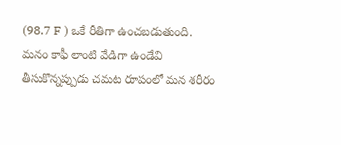(98.7 F ) ఒకే రీతిగా ఉంచబడుతుంది. మనం కాఫీ లాంటి వేడిగా ఉండేవి తీసుకొన్నప్పుడు చమట రూపంలో మన శరీరం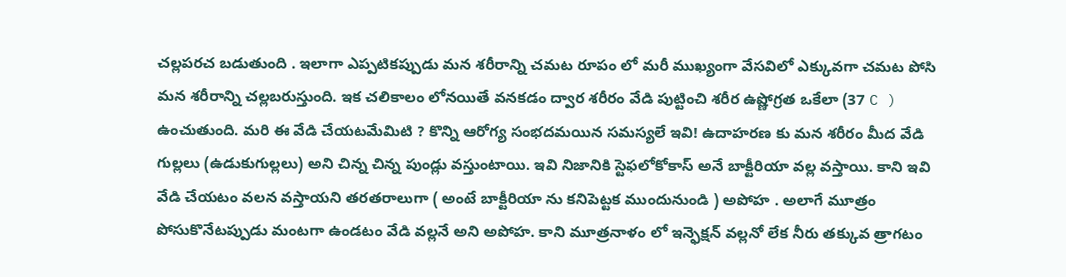చల్లపరచ బడుతుంది . ఇలాగా ఎప్పటికప్పుడు మన శరీరాన్ని చమట రూపం లో మరీ ముఖ్యంగా వేసవిలో ఎక్కువగా చమట పోసి మన శరీరాన్ని చల్లబరుస్తుంది. ఇక చలికాలం లోనయితే వనకడం ద్వార శరీరం వేడి పుట్టించి శరీర ఉష్ణోగ్రత ఒకేలా (37 C ) ఉంచుతుంది. మరి ఈ వేడి చేయటమేమిటి ? కొన్ని ఆరోగ్య సంభదమయిన సమస్యలే ఇవి! ఉదాహరణ కు మన శరీరం మీద వేడి గుల్లలు (ఉడుకుగుల్లలు) అని చిన్న చిన్న పుండ్లు వస్తుంటాయి. ఇవి నిజానికి స్టెఫలోకోకాస్ అనే బాక్టీరియా వల్ల వస్తాయి. కాని ఇవి వేడి చేయటం వలన వస్తాయని తరతరాలుగా ( అంటే బాక్టీరియా ను కనిపెట్టక ముందునుండి ) అపోహ . అలాగే మూత్రం పోసుకొనేటప్పుడు మంటగా ఉండటం వేడి వల్లనే అని అపోహ. కాని మూత్రనాళం లో ఇన్ఫెక్షన్ వల్లనో లేక నీరు తక్కువ త్రాగటం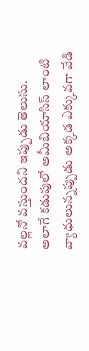వల్లనో వస్తుందని ఇప్పుడు తెలుసు. అలాగే కడుపులో అమీబియాసిస్ లాంటి వ్యాధులున్నప్పుడు అక్కడ ఎక్కువగా వేడి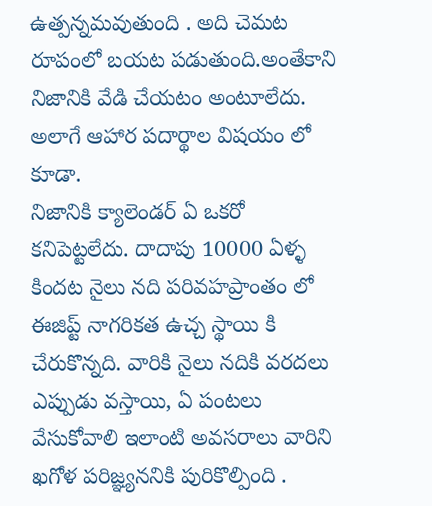ఉత్పన్నమవుతుంది . అది చెమట రూపంలో బయట పడుతుంది.అంతేకాని నిజానికి వేడి చేయటం అంటూలేదు. అలాగే ఆహార పదార్థాల విషయం లో కూడా.
నిజానికి క్యాలెండర్ ఏ ఒకరో కనిపెట్టలేదు. దాదాపు 10000 ఏళ్ళ కిందట నైలు నది పరివహప్రాంతం లో ఈజిప్ట్ నాగరికత ఉచ్చ స్థాయి కి చేరుకొన్నది. వారికి నైలు నదికి వరదలు ఎప్పుడు వస్తాయి, ఏ పంటలు వేసుకోవాలి ఇలాంటి అవసరాలు వారిని ఖగోళ పరిజ్ఞ్యననికి పురికొల్పింది .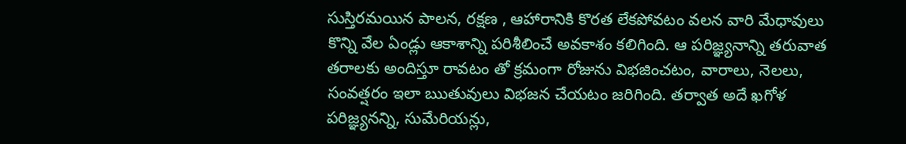సుస్తిరమయిన పాలన, రక్షణ , ఆహారానికి కొరత లేకపోవటం వలన వారి మేధావులు కొన్ని వేల ఏండ్లు ఆకాశాన్ని పరిశీలించే అవకాశం కలిగింది. ఆ పరిజ్ఞ్యనాన్ని తరువాత తరాలకు అందిస్తూ రావటం తో క్రమంగా రోజును విభజించటం, వారాలు, నెలలు, సంవత్షరం ఇలా ఋతువులు విభజన చేయటం జరిగింది. తర్వాత అదే ఖగోళ పరిజ్ఞ్యనన్ని, సుమేరియన్లు,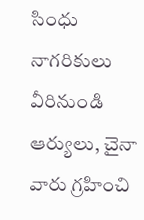సింధు నాగరికులు వీరినుండి ఆర్యులు, చైనా వారు గ్రహించి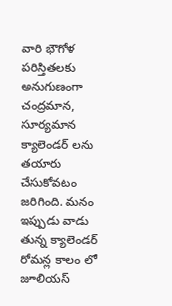వారి భౌగోళ పరిస్తితలకు అనుగుణంగా చంద్రమాన, సూర్యమాన క్యాలెండర్ లను తయారు చేసుకోవటం జరిగింది. మనం ఇప్పుడు వాడు తున్న క్యాలెండర్ రోమన్ల కాలం లో జూలియస్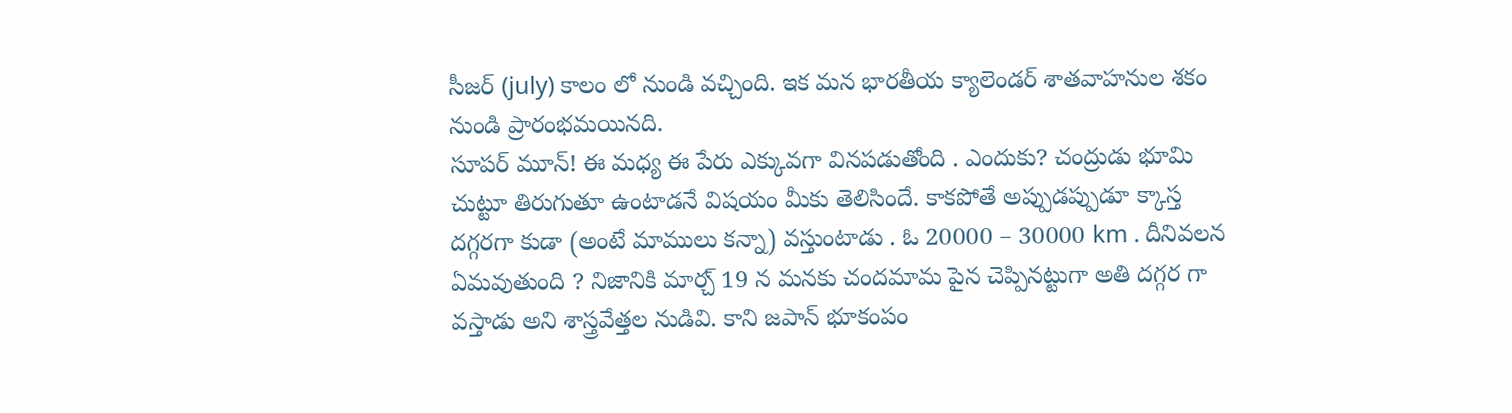సీజర్ (july) కాలం లో నుండి వచ్చింది. ఇక మన భారతీయ క్యాలెండర్ శాతవాహనుల శకం నుండి ప్రారంభమయినది.
సూపర్ మూన్! ఈ మధ్య ఈ పేరు ఎక్కువగా వినపడుతోంది . ఎందుకు? చంద్రుడు భూమి చుట్టూ తిరుగుతూ ఉంటాడనే విషయం మీకు తెలిసిందే. కాకపోతే అప్పుడప్పుడూ క్కాస్త దగ్గరగా కుడా (అంటే మాములు కన్నా) వస్తుంటాడు . ఓ 20000 – 30000 km . దీనివలన ఏమవుతుంది ? నిజానికి మార్చ్ 19 న మనకు చందమామ పైన చెప్పినట్టుగా అతి దగ్గర గా వస్తాడు అని శాస్త్రవేత్తల నుడివి. కాని జపాన్ భూకంపం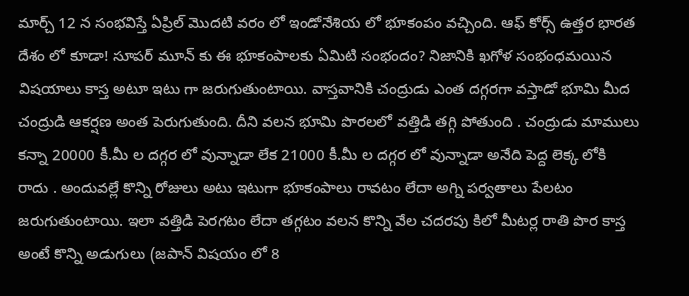మార్చ్ 12 న సంభవిస్తే ఏప్రిల్ మొదటి వరం లో ఇండోనేశియ లో భూకంపం వచ్చింది. ఆఫ్ కోర్స్ ఉత్తర భారత దేశం లో కూడా! సూపర్ మూన్ కు ఈ భూకంపాలకు ఏమిటి సంభందం? నిజానికి ఖగోళ సంభంధమయిన విషయాలు కాస్త అటూ ఇటు గా జరుగుతుంటాయి. వాస్తవానికి చంద్రుడు ఎంత దగ్గరగా వస్తాడో భూమి మీద చంద్రుడి ఆకర్షణ అంత పెరుగుతుంది. దీని వలన భూమి పొరలలో వత్తిడి తగ్గి పోతుంది . చంద్రుడు మాములు కన్నా 20000 కీ.మీ ల దగ్గర లో వున్నాడా లేక 21000 కీ.మీ ల దగ్గర లో వున్నాడా అనేది పెద్ద లెక్క లోకి రాదు . అందువల్లే కొన్ని రోజులు అటు ఇటుగా భూకంపాలు రావటం లేదా అగ్ని పర్వతాలు పేలటం జరుగుతుంటాయి. ఇలా వత్తిడి పెరగటం లేదా తగ్గటం వలన కొన్ని వేల చదరపు కిలో మీటర్ల రాతి పొర కాస్త అంటే కొన్ని అడుగులు (జపాన్ విషయం లో 8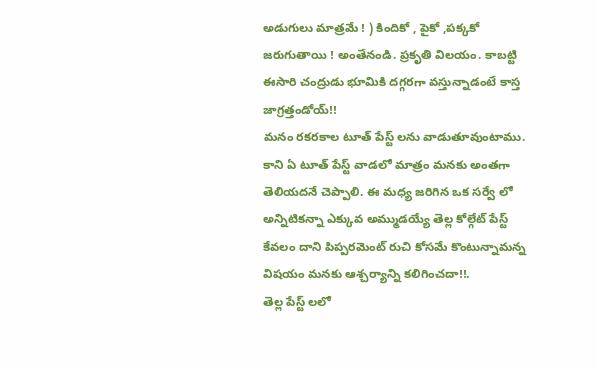అడుగులు మాత్రమే ! ) కిందికో , పైకో ,పక్కకో జరుగుతాయి ! అంతేనండి. ప్రకృతి విలయం. కాబట్టి ఈసారి చంద్రుడు భూమికి దగ్గరగా వస్తున్నాడంటే కాస్త జాగ్రత్తండోయ్!!
మనం రకరకాల టూత్ పేస్ట్ లను వాడుతూవుంటాము. కాని ఏ టూత్ పేస్ట్ వాడలో మాత్రం మనకు అంతగా తెలియదనే చెప్పాలి. ఈ మధ్య జరిగిన ఒక సర్వే లో అన్నిటికన్నా ఎక్కువ అమ్ముడయ్యే తెల్ల కోల్గేట్ పేస్ట్ కేవలం దాని పిప్పరమెంట్ రుచి కోసమే కొంటున్నామన్న విషయం మనకు ఆశ్చర్యాన్ని కలిగించదా!!.
తెల్ల పేస్ట్ లలో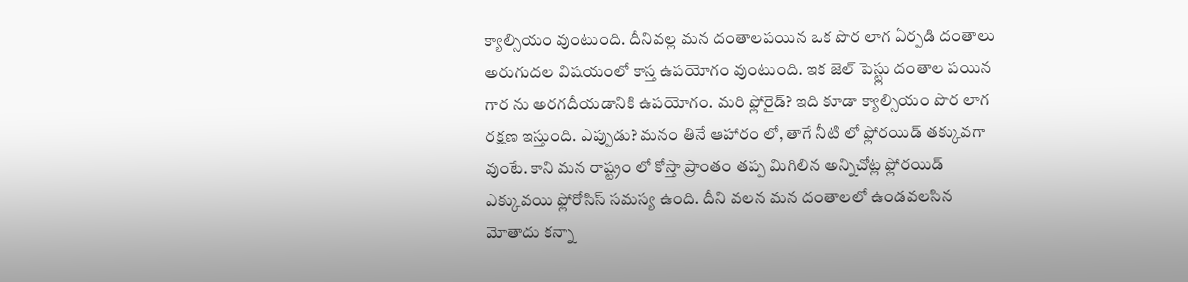క్యాల్సియం వుంటుంది. దీనివల్ల మన దంతాలపయిన ఒక పొర లాగ ఏర్పడి దంతాలు అరుగుదల విషయంలో కాస్త ఉపయోగం వుంటుంది. ఇక జెల్ పెస్ట్లు దంతాల పయిన గార ను అరగదీయడానికి ఉపయోగం. మరి ఫ్లోరైడ్? ఇది కూడా క్యాల్సియం పొర లాగ రక్షణ ఇస్తుంది. ఎప్పుడు? మనం తినే ఆహారం లో, తాగే నీటి లో ఫ్లోరయిడ్ తక్కువగా వుంటే. కాని మన రాష్ట్రం లో కోస్తా ప్రాంతం తప్ప మిగిలిన అన్నిచోట్ల ఫ్లోరయిడ్ ఎక్కువయి ఫ్లోరోసిస్ సమస్య ఉంది. దీని వలన మన దంతాలలో ఉండవలసిన మోతాదు కన్నా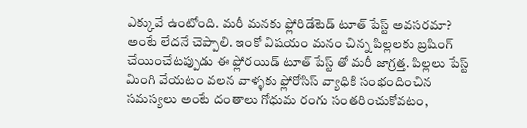ఎక్కువే ఉంటోంది. మరీ మనకు ఫ్లోరిడేటెడ్ టూత్ పేస్ట్ అవసరమా? అంటే లేదనే చెప్పాలి. ఇంకో విషయం మనం చిన్న పిల్లలకు బ్రషింగ్ చేయించేటప్పుడు ఈ ఫ్లోరయిడ్ టూత్ పేస్ట్ తో మరీ జాగ్రత్త. పిల్లలు పేస్ట్ మింగి వేయటం వలన వాళ్ళకు ఫ్లోరోసిస్ వ్యాధికి సంభందించిన సమస్యలు అంటే దంతాలు గోధుమ రంగు సంతరించుకోవటం,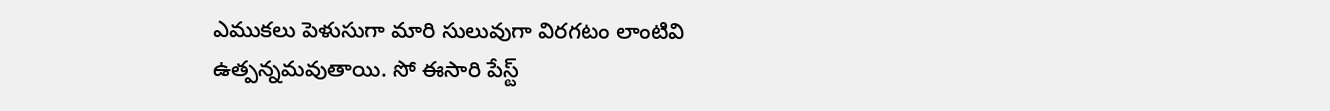ఎముకలు పెళుసుగా మారి సులువుగా విరగటం లాంటివి ఉత్పన్నమవుతాయి. సో ఈసారి పేస్ట్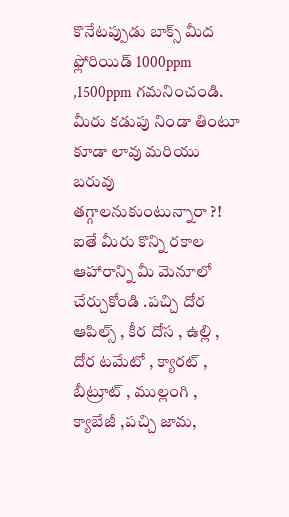కొనేటప్పుడు బాక్స్ మీద ఫ్లోరియిడ్ 1000ppm ,1500ppm గమనించండి.
మీరు కడుపు నిండా తింటూ కూడా లావు మరియు బరువు తగ్గాలనుకుంటున్నారా ?! ఐతే మీరు కొన్ని రకాల ఆహారాన్ని మీ మెనూలో చేర్చుకోండి .పచ్చి దోర ఆపిల్స్ , కీర దోస , ఉల్లి , దోర టమేటో , క్యారట్ , బీట్రూట్ , ముల్లంగి , క్యాబేజీ ,పచ్చి జామ,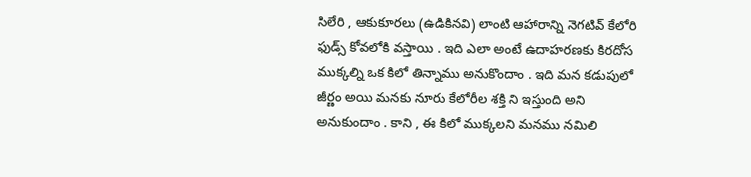సిలేరి , ఆకుకూరలు (ఉడికినవి) లాంటి ఆహారాన్ని నెగటివ్ కేలోరి ఫుడ్స్ కోవలోకి వస్తాయి . ఇది ఎలా అంటే ఉదాహరణకు కిరదోస ముక్కల్ని ఒక కిలో తిన్నాము అనుకొందాం . ఇది మన కడుపులో జీర్ణం అయి మనకు నూరు కేలోరీల శక్తి ని ఇస్తుంది అని అనుకుందాం . కాని , ఈ కిలో ముక్కలని మనము నమిలి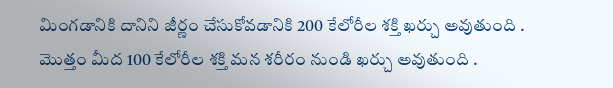మింగడానికి దానిని జీర్ణం చేసుకోవడానికి 200 కేలోరీల శక్తి ఖర్చు అవుతుంది . మొత్తం మీద 100 కేలోరీల శక్తి మన శరీరం నుండి ఖర్చు అవుతుంది .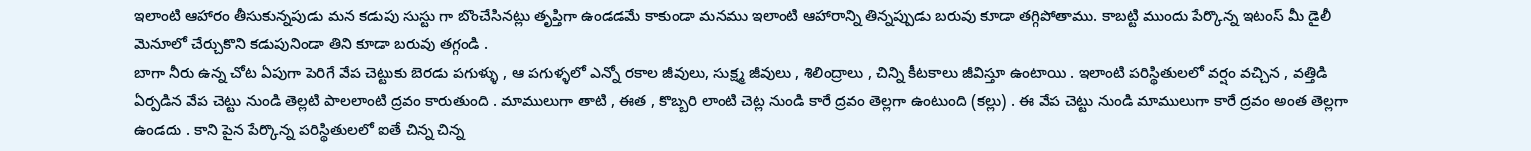ఇలాంటి ఆహారం తీసుకున్నపుడు మన కడుపు సుస్టు గా బొంచేసినట్లు తృప్తిగా ఉండడమే కాకుండా మనము ఇలాంటి ఆహారాన్ని తిన్నప్పుడు బరువు కూడా తగ్గిపోతాము. కాబట్టి ముందు పేర్కొన్న ఇటంస్ మీ డైలీ మెనూలో చేర్చుకొని కడుపునిండా తిని కూడా బరువు తగ్గండి .
బాగా నీరు ఉన్న చోట ఏపుగా పెరిగే వేప చెట్టుకు బెరడు పగుళ్ళు , ఆ పగుళ్ళలో ఎన్నో రకాల జీవులు, సుక్ష్మ జీవులు , శిలింద్రాలు , చిన్ని కీటకాలు జీవిస్తూ ఉంటాయి . ఇలాంటి పరిస్థితులలో వర్షం వచ్చిన , వత్తిడి ఏర్పడిన వేప చెట్టు నుండి తెల్లటి పాలలాంటి ద్రవం కారుతుంది . మాములుగా తాటి , ఈత , కొబ్బరి లాంటి చెట్ల నుండి కారే ద్రవం తెల్లగా ఉంటుంది (కల్లు) . ఈ వేప చెట్టు నుండి మాములుగా కారే ద్రవం అంత తెల్లగా ఉండదు . కాని పైన పేర్కొన్న పరిస్థితులలో ఐతే చిన్న చిన్న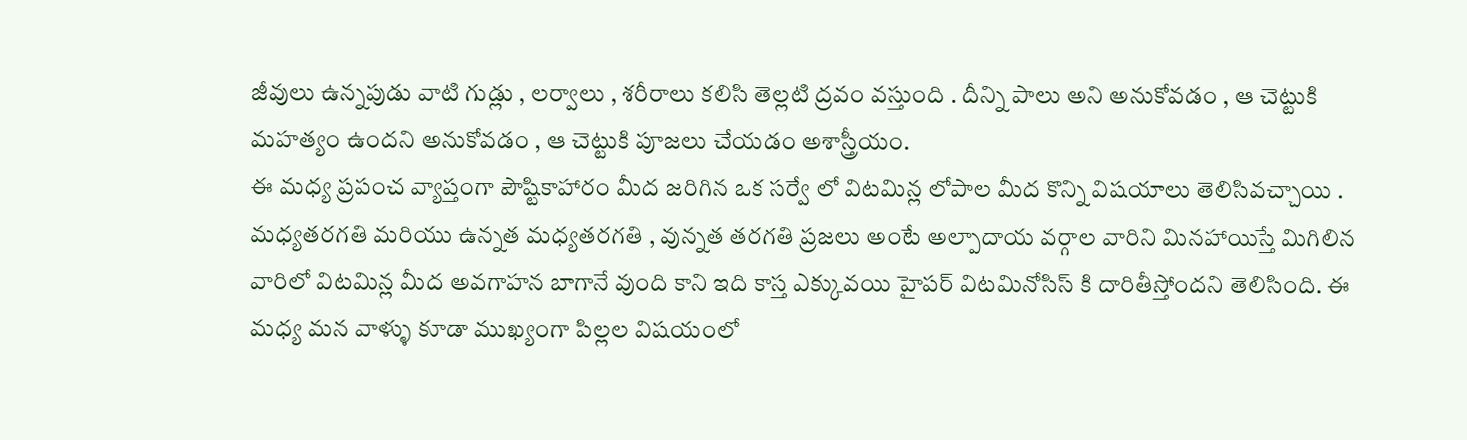జీవులు ఉన్నపుడు వాటి గుడ్లు , లర్వాలు , శరీరాలు కలిసి తెల్లటి ద్రవం వస్తుంది . దీన్ని పాలు అని అనుకోవడం , ఆ చెట్టుకి మహత్యం ఉందని అనుకోవడం , ఆ చెట్టుకి పూజలు చేయడం అశాస్త్రీయం.
ఈ మధ్య ప్రపంచ వ్యాప్తంగా పౌష్టికాహారం మీద జరిగిన ఒక సర్వే లో విటమిన్ల లోపాల మీద కొన్ని విషయాలు తెలిసివచ్చాయి . మధ్యతరగతి మరియు ఉన్నత మధ్యతరగతి , వున్నత తరగతి ప్రజలు అంటే అల్పాదాయ వర్గాల వారిని మినహాయిస్తే మిగిలిన వారిలో విటమిన్ల మీద అవగాహన బాగానే వుంది కాని ఇది కాస్త ఎక్కువయి హైపర్ విటమినోసిస్ కి దారితీస్తోందని తెలిసింది. ఈ మధ్య మన వాళ్ళు కూడా ముఖ్యంగా పిల్లల విషయంలో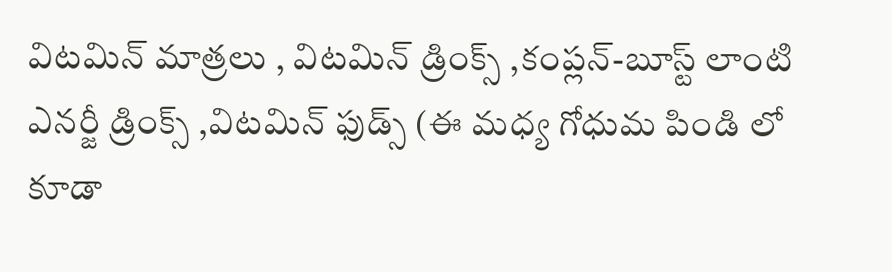విటమిన్ మాత్రలు , విటమిన్ డ్రింక్స్ ,కంప్లన్-బూస్ట్ లాంటి ఎనర్జీ డ్రింక్స్ ,విటమిన్ ఫుడ్స్ (ఈ మధ్య గోధుమ పిండి లో కూడా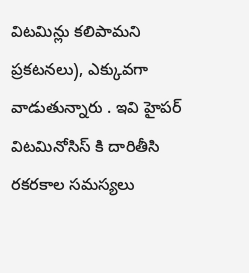విటమిన్లు కలిపామని ప్రకటనలు), ఎక్కువగా వాడుతున్నారు . ఇవి హైపర్ విటమినోసిస్ కి దారితీసి రకరకాల సమస్యలు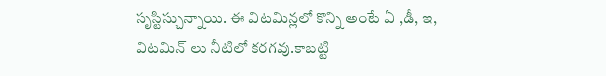సృస్టిస్చున్నాయి. ఈ విటమిన్లలో కొన్ని అంటే ఏ ,డీ, ఇ, విటమిన్ లు నీటిలో కరగవు.కాబట్టి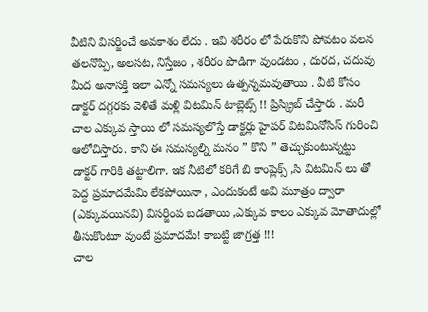వీటిని విసర్జించే అవకాశం లేదు . ఇవి శరీరం లో పేరుకొని పోవటం వలన తలనొప్పి, అలసట, నిస్తేజం , శరీరం పొడిగా వుండటం , దురద, చదువు మీద అనాసక్తి ఇలా ఎన్నో సమస్యలు ఉత్పన్నమవుతాయి . వీటి కోసం డాక్టర్ దగ్గరకు వెళితే మళ్లి విటమిన్ టాబ్లెట్స్ !! ప్రిస్క్రిబ్ చేస్తారు . మరీ చాల ఎక్కువ స్తాయి లో సమస్యలొస్తే డాక్టర్లు హైపర్ విటమినోసిస్ గురించి ఆలోచిస్తారు. కాని ఈ సమస్యల్ని మనం ” కొని ” తెచ్చుకుంటున్నట్టు డాక్టర్ గారికి తట్టాలిగా. ఇక నీటిలో కరిగే బి కాంప్లెక్స్ ,సి విటమిన్ లు తో పెద్ద ప్రమాదమేమి లేకపోయినా , ఎందుకంటే అవి మూత్రం ద్వారా (ఎక్కువయినవి) విసర్జింప బడతాయి ,ఎక్కువ కాలం ఎక్కువ మోతాదుల్లో తీసుకొంటూ వుంటే ప్రమాదమే! కాబట్టి జాగ్రత్త !!!
చాల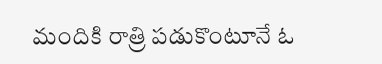మందికి రాత్రి పడుకొంటూనే ఓ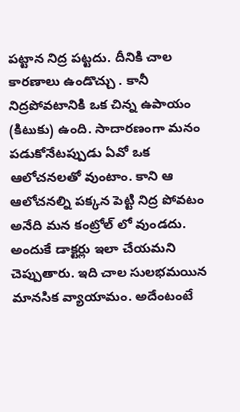పట్టాన నిద్ర పట్టదు. దీనికి చాల కారణాలు ఉండొచ్చు . కానీ నిద్రపోవటానికి ఒక చిన్న ఉపాయం (కిటుకు) ఉంది. సాదారణంగా మనం పడుకోనేటప్పుడు ఏవో ఒక ఆలోచనలతో వుంటాం. కాని ఆ ఆలోచనల్ని పక్కన పెట్టి నిద్ర పోవటం అనేది మన కంట్రోల్ లో వుండదు. అందుకే డాక్టర్లు ఇలా చేయమని చెప్పుతారు. ఇది చాల సులభమయిన మానసిక వ్యాయామం. అదేంటంటే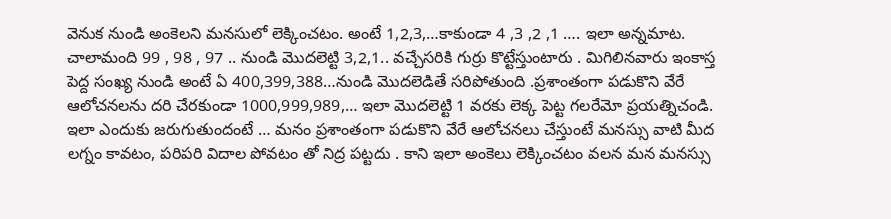వెనుక నుండి అంకెలని మనసులో లెక్కించటం. అంటే 1,2,3,…కాకుండా 4 ,3 ,2 ,1 …. ఇలా అన్నమాట. చాలామంది 99 , 98 , 97 .. నుండి మొదలెట్టి 3,2,1.. వచ్చేసరికి గుర్రు కొట్టేస్తుంటారు . మిగిలినవారు ఇంకాస్త పెద్ద సంఖ్య నుండి అంటే ఏ 400,399,388…నుండి మొదలెడితే సరిపోతుంది .ప్రశాంతంగా పడుకొని వేరే ఆలోచనలను దరి చేరకుండా 1000,999,989,… ఇలా మొదలెట్టి 1 వరకు లెక్క పెట్ట గలరేమో ప్రయత్నిచండి. ఇలా ఎందుకు జరుగుతుందంటే … మనం ప్రశాంతంగా పడుకొని వేరే ఆలోచనలు చేస్తుంటే మనస్సు వాటి మీద లగ్నం కావటం, పరిపరి విదాల పోవటం తో నిద్ర పట్టదు . కాని ఇలా అంకెలు లెక్కించటం వలన మన మనస్సు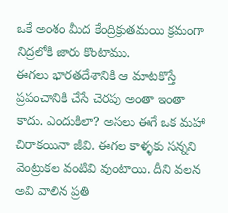ఒకే అంశం మీద కేంద్రిక్రుతమయి క్రమంగా నిద్రలోకి జారు కొంటాము.
ఈగలు భారతదేశానికి ఆ మాటకొస్తే ప్రపంచానికి చేసే చెరపు అంతా ఇంతా కాదు. ఎందుకిలా? అసలు ఈగే ఒక మహా చిరాకయినా జీవి. ఈగల కాళ్ళకు సన్నని వెంట్రుకల వంటివి వుంటాయి. దీని వలన అవి వాలిన ప్రతి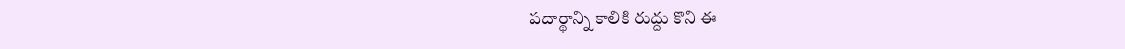పదార్థాన్ని కాలికి రుద్దు కొని ఈ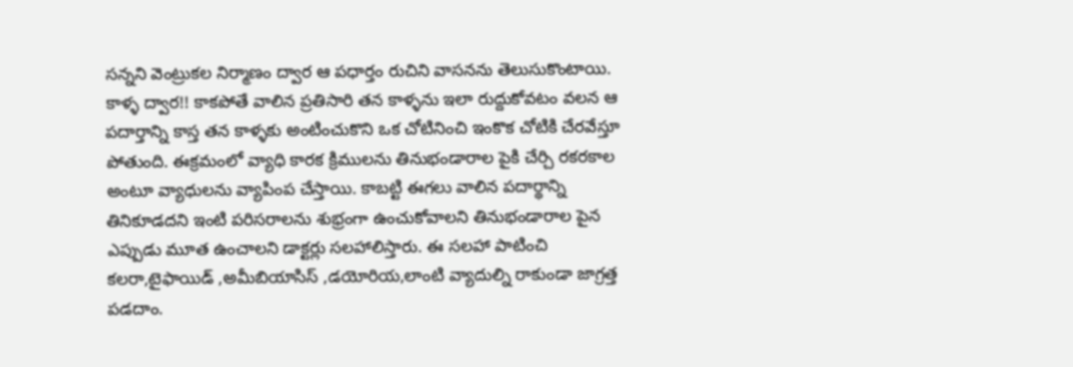సన్నని వెంట్రుకల నిర్మాణం ద్వార ఆ పధార్తం రుచిని వాసనను తెలుసుకొంటాయి. కాళ్ళ ద్వార!! కాకపోతే వాలిన ప్రతిసారి తన కాళ్ళను ఇలా రుద్దుకోవటం వలన ఆ పదార్తాన్ని కాస్త తన కాళ్ళకు అంటించుకొని ఒక చోటినించి ఇంకొక చోటికి చేరవేస్తూ పోతుంది. ఈక్రమంలో వ్యాధి కారక క్రిములను తినుభండారాల పైకి చేర్చి రకరకాల అంటూ వ్యాధులను వ్యాపింప చేస్తాయి. కాబట్టి ఈగలు వాలిన పదార్థాన్ని తినికూడదని ఇంటి పరిసరాలను శుభ్రంగా ఉంచుకోవాలని తినుభండారాల పైన ఎప్పుడు మూత ఉంచాలని డాక్టర్లు సలహాలిస్తారు. ఈ సలహా పాటించి కలరా,టైఫాయిడ్ ,అమీబియాసిస్ ,డయోరియ,లాంటి వ్యాదుల్ని రాకుండా జాగ్రత్త పడదాం.